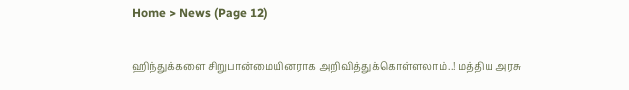Home > News (Page 12)

ஹிந்துக்களை சிறுபான்மையினராக அறிவித்துக்கொள்ளலாம்..! மத்திய அரசு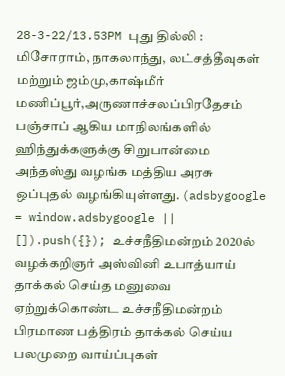28-3-22/13.53PM புது தில்லி : மிசோராம், நாகலாந்து, லட்சத்தீவுகள் மற்றும் ஜம்மு,காஷ்மீர் மணிப்பூர்,அருணாச்சலப்பிரதேசம் பஞ்சாப் ஆகிய மாநிலங்களில் ஹிந்துக்களுக்கு சிறுபான்மை அந்தஸ்து வழங்க மத்திய அரசு ஒப்புதல் வழங்கியுள்ளது. (adsbygoogle = window.adsbygoogle || []).push({}); உச்சநீதிமன்றம் 2020ல் வழக்கறிஞர் அஸ்வினி உபாத்யாய் தாக்கல் செய்த மனுவை ஏற்றுக்கொண்ட உச்சநீதிமன்றம் பிரமாண பத்திரம் தாக்கல் செய்ய பலமுறை வாய்ப்புகள்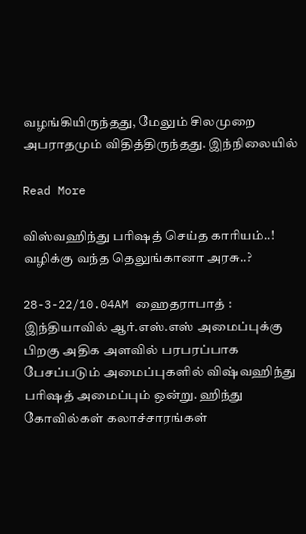வழங்கியிருந்தது, மேலும் சிலமுறை அபராதமும் விதித்திருந்தது. இந்நிலையில்

Read More

விஸ்வஹிந்து பரிஷத் செய்த காரியம்..! வழிக்கு வந்த தெலுங்கானா அரசு..?

28-3-22/10.04AM ஹைதராபாத் : இந்தியாவில் ஆர்.எஸ்.எஸ் அமைப்புக்கு பிறகு அதிக அளவில் பரபரப்பாக பேசப்படும் அமைப்புகளில் விஷ்வஹிந்து பரிஷத் அமைப்பும் ஒன்று. ஹிந்து கோவில்கள் கலாச்சாரங்கள்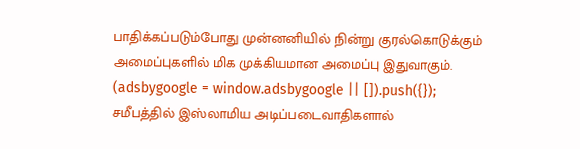பாதிக்கப்படும்போது முன்னனியில் நின்று குரல்கொடுக்கும் அமைப்புகளில் மிக முக்கியமான அமைப்பு இதுவாகும். (adsbygoogle = window.adsbygoogle || []).push({}); சமீபத்தில் இஸ்லாமிய அடிப்படைவாதிகளால்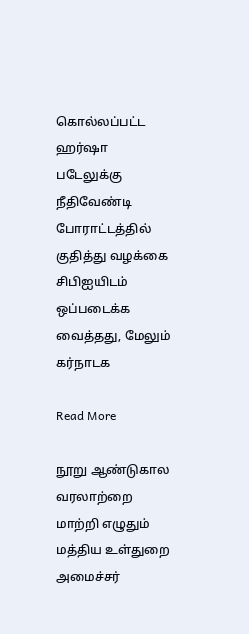கொல்லப்பட்ட ஹர்ஷா படேலுக்கு நீதிவேண்டி போராட்டத்தில் குதித்து வழக்கை சிபிஐயிடம் ஒப்படைக்க வைத்தது, மேலும் கர்நாடக

Read More

நூறு ஆண்டுகால வரலாற்றை மாற்றி எழுதும் மத்திய உள்துறை அமைச்சர்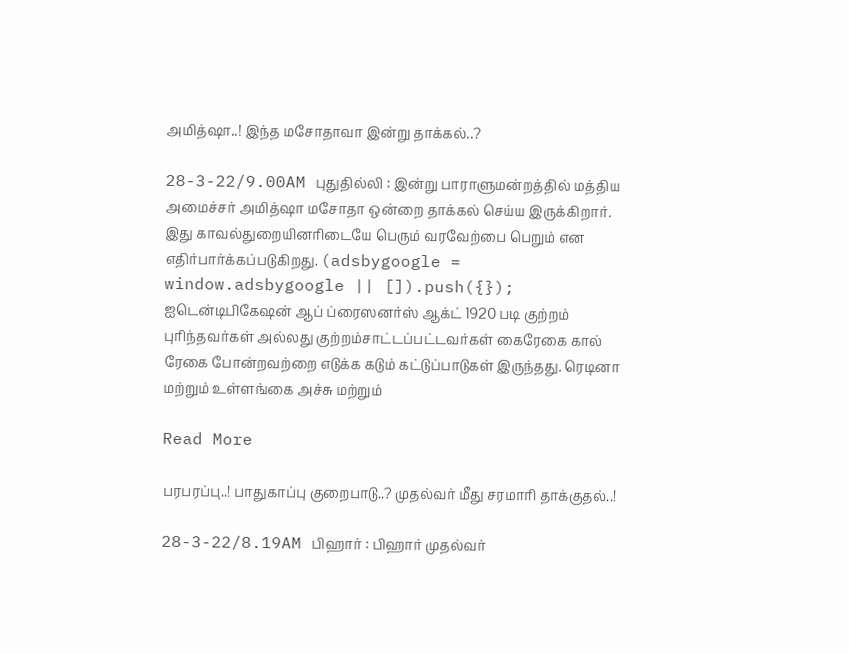அமித்ஷா..! இந்த மசோதாவா இன்று தாக்கல்..?

28-3-22/9.00AM புதுதில்லி : இன்று பாராளுமன்றத்தில் மத்திய அமைச்சர் அமித்ஷா மசோதா ஒன்றை தாக்கல் செய்ய இருக்கிறார். இது காவல்துறையினரிடையே பெரும் வரவேற்பை பெறும் என எதிர்பார்க்கப்படுகிறது. (adsbygoogle = window.adsbygoogle || []).push({}); ஐடென்டிபிகேஷன் ஆப் ப்ரைஸனர்ஸ் ஆக்ட் 1920 படி குற்றம் புரிந்தவர்கள் அல்லது குற்றம்சாட்டப்பட்டவர்கள் கைரேகை கால் ரேகை போன்றவற்றை எடுக்க கடும் கட்டுப்பாடுகள் இருந்தது. ரெடினா மற்றும் உள்ளங்கை அச்சு மற்றும்

Read More

பரபரப்பு..! பாதுகாப்பு குறைபாடு..? முதல்வர் மீது சரமாரி தாக்குதல்..!

28-3-22/8.19AM பிஹார் : பிஹார் முதல்வர்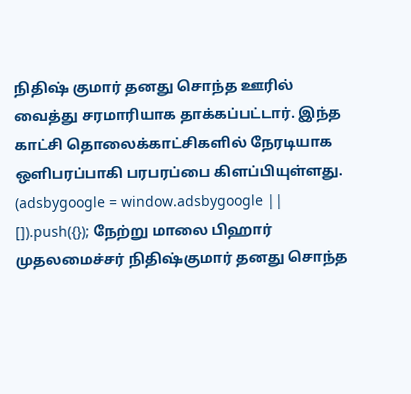நிதிஷ் குமார் தனது சொந்த ஊரில் வைத்து சரமாரியாக தாக்கப்பட்டார். இந்த காட்சி தொலைக்காட்சிகளில் நேரடியாக ஒளிபரப்பாகி பரபரப்பை கிளப்பியுள்ளது. (adsbygoogle = window.adsbygoogle || []).push({}); நேற்று மாலை பிஹார் முதலமைச்சர் நிதிஷ்குமார் தனது சொந்த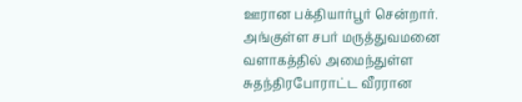ஊரான பக்தியார்பூர் சென்றார். அங்குள்ள சபர் மருத்துவமனை வளாகத்தில் அமைந்துள்ள சுதந்திரபோராட்ட வீரரான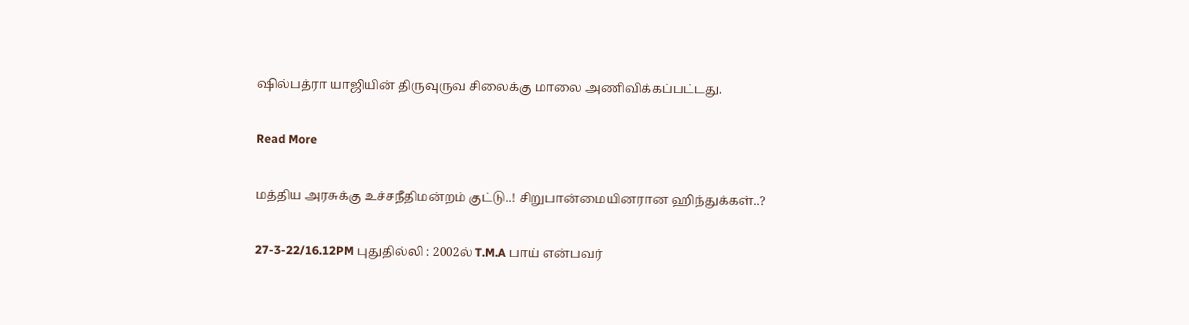ஷில்பத்ரா யாஜியின் திருவுருவ சிலைக்கு மாலை அணிவிக்கப்பட்டது.

Read More

மத்திய அரசுக்கு உச்சநீதிமன்றம் குட்டு..! சிறுபான்மையினரான ஹிந்துக்கள்..?

27-3-22/16.12PM புதுதில்லி : 2002ல் T.M.A பாய் என்பவர்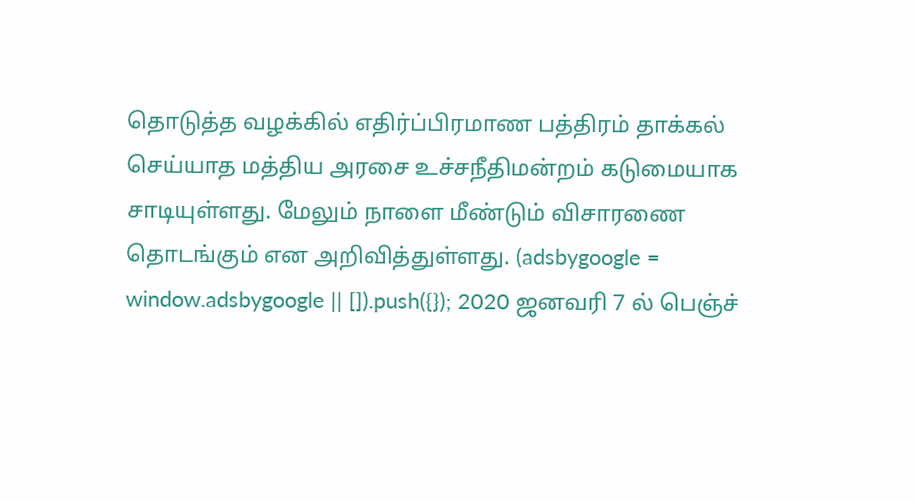தொடுத்த வழக்கில் எதிர்ப்பிரமாண பத்திரம் தாக்கல் செய்யாத மத்திய அரசை உச்சநீதிமன்றம் கடுமையாக சாடியுள்ளது. மேலும் நாளை மீண்டும் விசாரணை தொடங்கும் என அறிவித்துள்ளது. (adsbygoogle = window.adsbygoogle || []).push({}); 2020 ஜனவரி 7 ல் பெஞ்ச்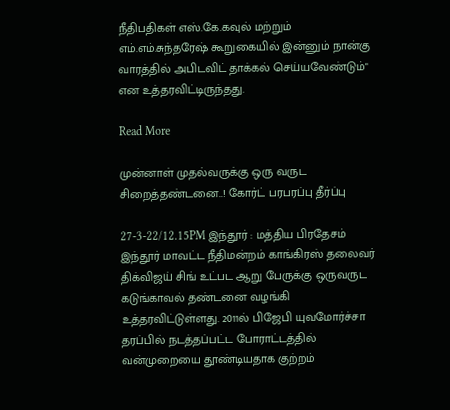நீதிபதிகள் எஸ்.கே.கவுல் மற்றும் எம்.எம்.சுந்தரேஷ் கூறுகையில் இன்னும் நான்கு வாரத்தில் அபிடவிட் தாக்கல் செய்யவேண்டும்" என உத்தரவிட்டிருந்தது.

Read More

முன்னாள் முதல்வருக்கு ஒரு வருட சிறைத்தண்டனை..! கோர்ட் பரபரப்பு தீர்ப்பு

27-3-22/12.15PM இந்தூர் : மத்திய பிரதேசம் இந்தூர் மாவட்ட நீதிமன்றம் காங்கிரஸ் தலைவர் திக்விஜய் சிங் உட்பட ஆறு பேருக்கு ஒருவருட கடுங்காவல் தண்டனை வழங்கி உத்தரவிட்டுள்ளது. 2011ல் பிஜேபி யுவமோர்ச்சா தரப்பில் நடத்தப்பட்ட போராட்டத்தில் வன்முறையை தூண்டியதாக குற்றம்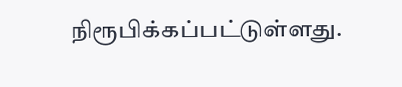நிரூபிக்கப்பட்டுள்ளது.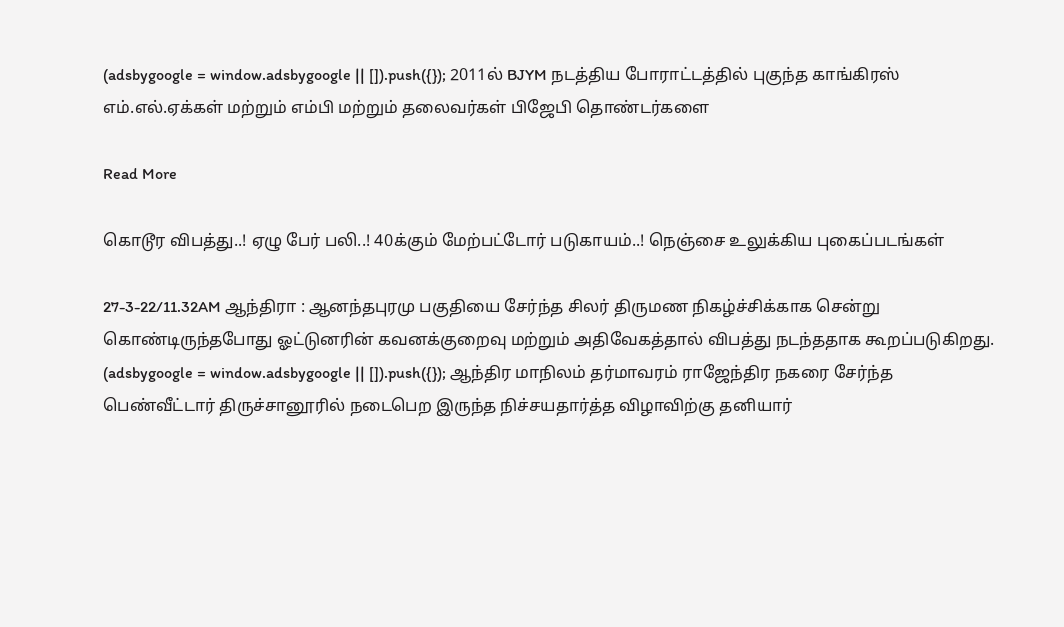(adsbygoogle = window.adsbygoogle || []).push({}); 2011ல் BJYM நடத்திய போராட்டத்தில் புகுந்த காங்கிரஸ் எம்.எல்.ஏக்கள் மற்றும் எம்பி மற்றும் தலைவர்கள் பிஜேபி தொண்டர்களை

Read More

கொடூர விபத்து..! ஏழு பேர் பலி..! 40க்கும் மேற்பட்டோர் படுகாயம்..! நெஞ்சை உலுக்கிய புகைப்படங்கள்

27-3-22/11.32AM ஆந்திரா : ஆனந்தபுரமு பகுதியை சேர்ந்த சிலர் திருமண நிகழ்ச்சிக்காக சென்று கொண்டிருந்தபோது ஓட்டுனரின் கவனக்குறைவு மற்றும் அதிவேகத்தால் விபத்து நடந்ததாக கூறப்படுகிறது. (adsbygoogle = window.adsbygoogle || []).push({}); ஆந்திர மாநிலம் தர்மாவரம் ராஜேந்திர நகரை சேர்ந்த பெண்வீட்டார் திருச்சானூரில் நடைபெற இருந்த நிச்சயதார்த்த விழாவிற்கு தனியார்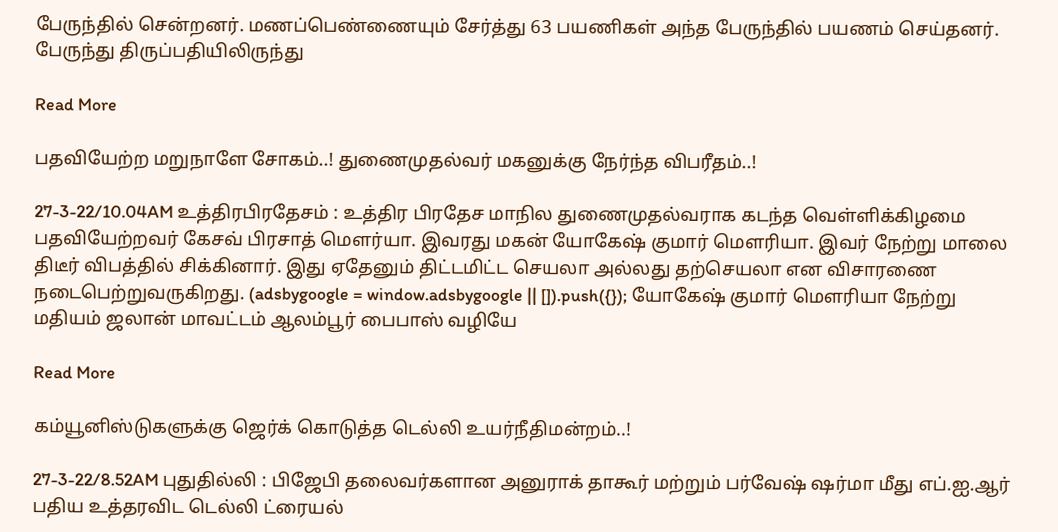பேருந்தில் சென்றனர். மணப்பெண்ணையும் சேர்த்து 63 பயணிகள் அந்த பேருந்தில் பயணம் செய்தனர். பேருந்து திருப்பதியிலிருந்து

Read More

பதவியேற்ற மறுநாளே சோகம்..! துணைமுதல்வர் மகனுக்கு நேர்ந்த விபரீதம்..!

27-3-22/10.04AM உத்திரபிரதேசம் : உத்திர பிரதேச மாநில துணைமுதல்வராக கடந்த வெள்ளிக்கிழமை பதவியேற்றவர் கேசவ் பிரசாத் மௌர்யா. இவரது மகன் யோகேஷ் குமார் மௌரியா. இவர் நேற்று மாலை திடீர் விபத்தில் சிக்கினார். இது ஏதேனும் திட்டமிட்ட செயலா அல்லது தற்செயலா என விசாரணை நடைபெற்றுவருகிறது. (adsbygoogle = window.adsbygoogle || []).push({}); யோகேஷ் குமார் மௌரியா நேற்று மதியம் ஜலான் மாவட்டம் ஆலம்பூர் பைபாஸ் வழியே

Read More

கம்யூனிஸ்டுகளுக்கு ஜெர்க் கொடுத்த டெல்லி உயர்நீதிமன்றம்..!

27-3-22/8.52AM புதுதில்லி : பிஜேபி தலைவர்களான அனுராக் தாகூர் மற்றும் பர்வேஷ் ஷர்மா மீது எப்.ஐ.ஆர் பதிய உத்தரவிட டெல்லி ட்ரையல்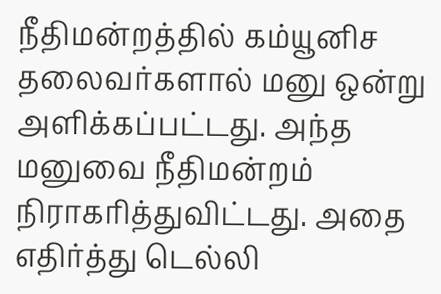நீதிமன்றத்தில் கம்யூனிச தலைவர்களால் மனு ஒன்று அளிக்கப்பட்டது. அந்த மனுவை நீதிமன்றம் நிராகரித்துவிட்டது. அதை எதிர்த்து டெல்லி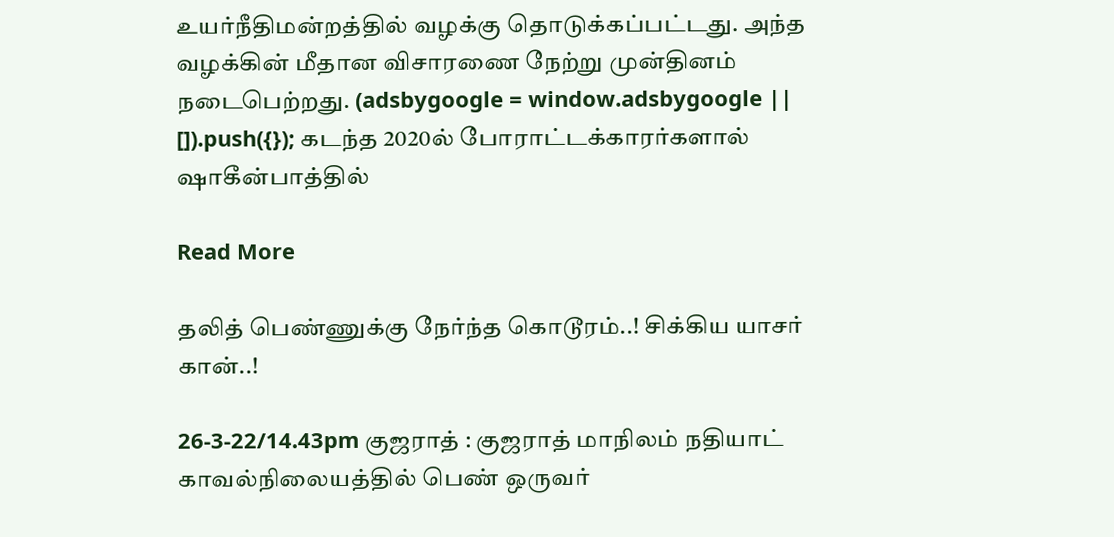உயர்நீதிமன்றத்தில் வழக்கு தொடுக்கப்பட்டது. அந்த வழக்கின் மீதான விசாரணை நேற்று முன்தினம் நடைபெற்றது. (adsbygoogle = window.adsbygoogle || []).push({}); கடந்த 2020ல் போராட்டக்காரர்களால் ஷாகீன்பாத்தில்

Read More

தலித் பெண்ணுக்கு நேர்ந்த கொடூரம்..! சிக்கிய யாசர் கான்..!

26-3-22/14.43pm குஜராத் : குஜராத் மாநிலம் நதியாட் காவல்நிலையத்தில் பெண் ஒருவர்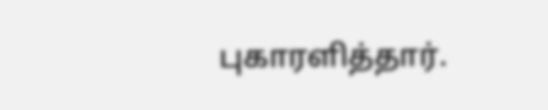புகாரளித்தார்.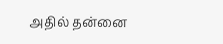அதில் தன்னை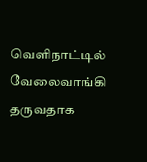வெளிநாட்டில் வேலைவாங்கி தருவதாக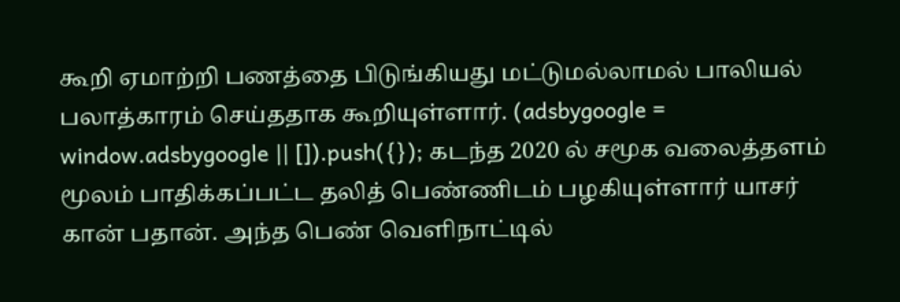கூறி ஏமாற்றி பணத்தை பிடுங்கியது மட்டுமல்லாமல் பாலியல் பலாத்காரம் செய்ததாக கூறியுள்ளார். (adsbygoogle = window.adsbygoogle || []).push({}); கடந்த 2020 ல் சமூக வலைத்தளம் மூலம் பாதிக்கப்பட்ட தலித் பெண்ணிடம் பழகியுள்ளார் யாசர் கான் பதான். அந்த பெண் வெளிநாட்டில்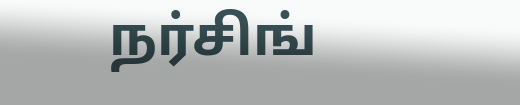நர்சிங்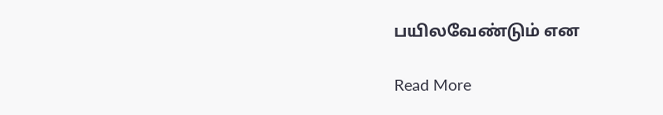பயிலவேண்டும் என

Read More